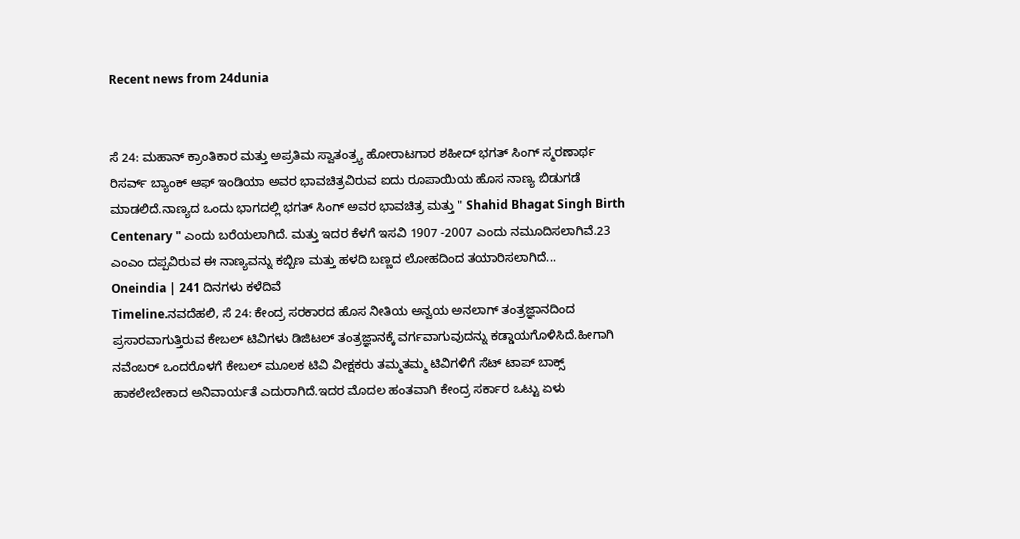Recent news from 24dunia


ಸೆ 24: ಮಹಾನ್ ಕ್ರಾಂತಿಕಾರ ಮತ್ತು ಅಪ್ರತಿಮ ಸ್ವಾತಂತ್ರ್ಯ ಹೋರಾಟಗಾರ ಶಹೀದ್ ಭಗತ್ ಸಿಂಗ್ ಸ್ಮರಣಾರ್ಥ ರಿಸರ್ವ್ ಬ್ಯಾಂಕ್ ಆಫ್ ಇಂಡಿಯಾ ಅವರ ಭಾವಚಿತ್ರವಿರುವ ಐದು ರೂಪಾಯಿಯ ಹೊಸ ನಾಣ್ಯ ಬಿಡುಗಡೆ ಮಾಡಲಿದೆ.ನಾಣ್ಯದ ಒಂದು ಭಾಗದಲ್ಲಿ ಭಗತ್ ಸಿಂಗ್ ಅವರ ಭಾವಚಿತ್ರ ಮತ್ತು " Shahid Bhagat Singh Birth Centenary " ಎಂದು ಬರೆಯಲಾಗಿದೆ. ಮತ್ತು ಇದರ ಕೆಳಗೆ ಇಸವಿ 1907 -2007 ಎಂದು ನಮೂದಿಸಲಾಗಿವೆ.23 ಎಂಎಂ ದಪ್ಪವಿರುವ ಈ ನಾಣ್ಯವನ್ನು ಕಬ್ಬಿಣ ಮತ್ತು ಹಳದಿ ಬಣ್ಣದ ಲೋಹದಿಂದ ತಯಾರಿಸಲಾಗಿದೆ...
Oneindia | 241 ದಿನಗಳು ಕಳೆದಿವೆ
Timeline.ನವದೆಹಲಿ, ಸೆ 24: ಕೇಂದ್ರ ಸರಕಾರದ ಹೊಸ ನೀತಿಯ ಅನ್ವಯ ಅನಲಾಗ್ ತಂತ್ರಜ್ಞಾನದಿಂದ ಪ್ರಸಾರವಾಗುತ್ತಿರುವ ಕೇಬಲ್ ಟಿವಿಗಳು ಡಿಜಿಟಲ್ ತಂತ್ರಜ್ಞಾನಕ್ಕೆ ವರ್ಗವಾಗುವುದನ್ನು ಕಡ್ಡಾಯಗೊಳಿಸಿದೆ.ಹೀಗಾಗಿ ನವೆಂಬರ್ ಒಂದರೊಳಗೆ ಕೇಬಲ್ ಮೂಲಕ ಟಿವಿ ವೀಕ್ಷಕರು ತಮ್ಮತಮ್ಮ ಟಿವಿಗಳಿಗೆ ಸೆಟ್ ಟಾಪ್ ಬಾಕ್ಸ್ ಹಾಕಲೇಬೇಕಾದ ಅನಿವಾರ್ಯತೆ ಎದುರಾಗಿದೆ.ಇದರ ಮೊದಲ ಹಂತವಾಗಿ ಕೇಂದ್ರ ಸರ್ಕಾರ ಒಟ್ಟು ಏಳು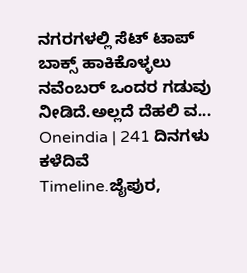ನಗರಗಳಲ್ಲಿ ಸೆಟ್ ಟಾಪ್ ಬಾಕ್ಸ್ ಹಾಕಿಕೊಳ್ಳಲು ನವೆಂಬರ್ ಒಂದರ ಗಡುವು ನೀಡಿದೆ.ಅಲ್ಲದೆ ದೆಹಲಿ ವ...
Oneindia | 241 ದಿನಗಳು ಕಳೆದಿವೆ
Timeline.ಜೈಪುರ,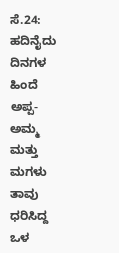ಸೆ.24: ಹದಿನೈದು ದಿನಗಳ ಹಿಂದೆ ಅಪ್ಪ-ಅಮ್ಮ ಮತ್ತು ಮಗಳು ತಾವು ಧರಿಸಿದ್ದ ಒಳ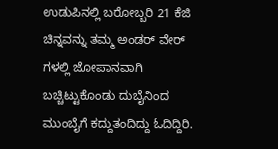ಉಡುಪಿನಲ್ಲಿ ಬರೋಬ್ಬರಿ 21 ಕೆಜಿ ಚಿನ್ನವನ್ನು ತಮ್ಮ ಅಂಡರ್ ವೇರ್ ಗಳಲ್ಲಿ ಜೋಪಾನವಾಗಿ ಬಚ್ಚಿಟ್ಟುಕೊಂಡು ದುಬೈನಿಂದ ಮುಂಬೈಗೆ ಕದ್ದುತಂದಿದ್ದು ಓದಿದ್ದಿರಿ.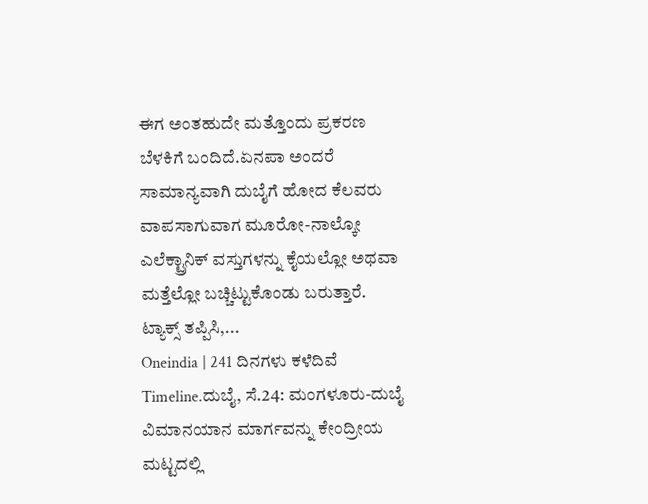ಈಗ ಅಂತಹುದೇ ಮತ್ತೊಂದು ಪ್ರಕರಣ ಬೆಳಕಿಗೆ ಬಂದಿದೆ.ಏನಪಾ ಅಂದರೆ ಸಾಮಾನ್ಯವಾಗಿ ದುಬೈಗೆ ಹೋದ ಕೆಲವರು ವಾಪಸಾಗುವಾಗ ಮೂರೋ-ನಾಲ್ಕೋ ಎಲೆಕ್ಟ್ರಾನಿಕ್ ವಸ್ತುಗಳನ್ನು ಕೈಯಲ್ಲೋ ಅಥವಾ ಮತ್ತೆಲ್ಲೋ ಬಚ್ಚಿಟ್ಟುಕೊಂಡು ಬರುತ್ತಾರೆ. ಟ್ಯಾಕ್ಸ್ ತಪ್ಪಿಸಿ,...
Oneindia | 241 ದಿನಗಳು ಕಳೆದಿವೆ
Timeline.ದುಬೈ, ಸೆ.24: ಮಂಗಳೂರು-ದುಬೈ ವಿಮಾನಯಾನ ಮಾರ್ಗವನ್ನು ಕೇಂದ್ರೀಯ ಮಟ್ಟದಲ್ಲಿ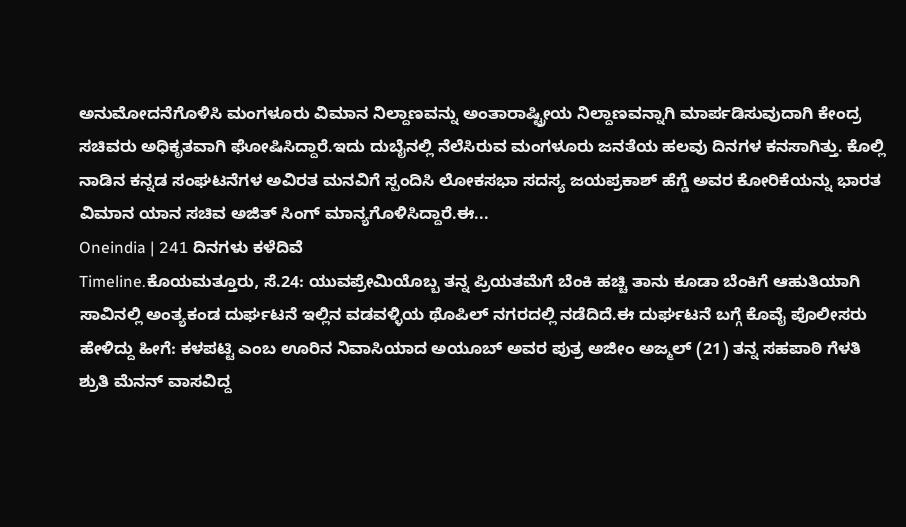ಅನುಮೋದನೆಗೊಳಿಸಿ ಮಂಗಳೂರು ವಿಮಾನ ನಿಲ್ದಾಣವನ್ನು ಅಂತಾರಾಷ್ಟ್ರೀಯ ನಿಲ್ದಾಣವನ್ನಾಗಿ ಮಾರ್ಪಡಿಸುವುದಾಗಿ ಕೇಂದ್ರ ಸಚಿವರು ಅಧಿಕೃತವಾಗಿ ಘೋಷಿಸಿದ್ದಾರೆ.ಇದು ದುಬೈನಲ್ಲಿ ನೆಲೆಸಿರುವ ಮಂಗಳೂರು ಜನತೆಯ ಹಲವು ದಿನಗಳ ಕನಸಾಗಿತ್ತು. ಕೊಲ್ಲಿ ನಾಡಿನ ಕನ್ನಡ ಸಂಘಟನೆಗಳ ಅವಿರತ ಮನವಿಗೆ ಸ್ಪಂದಿಸಿ ಲೋಕಸಭಾ ಸದಸ್ಯ ಜಯಪ್ರಕಾಶ್ ಹೆಗ್ಡೆ ಅವರ ಕೋರಿಕೆಯನ್ನು ಭಾರತ ವಿಮಾನ ಯಾನ ಸಚಿವ ಅಜಿತ್ ಸಿಂಗ್ ಮಾನ್ಯಗೊಳಿಸಿದ್ದಾರೆ.ಈ...
Oneindia | 241 ದಿನಗಳು ಕಳೆದಿವೆ
Timeline.ಕೊಯಮತ್ತೂರು, ಸೆ.24: ಯುವಪ್ರೇಮಿಯೊಬ್ಬ ತನ್ನ ಪ್ರಿಯತಮೆಗೆ ಬೆಂಕಿ ಹಚ್ಚಿ ತಾನು ಕೂಡಾ ಬೆಂಕಿಗೆ ಆಹುತಿಯಾಗಿ ಸಾವಿನಲ್ಲಿ ಅಂತ್ಯಕಂಡ ದುರ್ಘಟನೆ ಇಲ್ಲಿನ ವಡವಳ್ಳಿಯ ಥೊಪಿಲ್ ನಗರದಲ್ಲಿ ನಡೆದಿದೆ.ಈ ದುರ್ಘಟನೆ ಬಗ್ಗೆ ಕೊವೈ ಪೊಲೀಸರು ಹೇಳಿದ್ದು ಹೀಗೆ: ಕಳಪಟ್ಟಿ ಎಂಬ ಊರಿನ ನಿವಾಸಿಯಾದ ಅಯೂಬ್ ಅವರ ಪುತ್ರ ಅಜೀಂ ಅಜ್ಮಲ್ (21) ತನ್ನ ಸಹಪಾಠಿ ಗೆಳತಿ ಶ್ರುತಿ ಮೆನನ್ ವಾಸವಿದ್ದ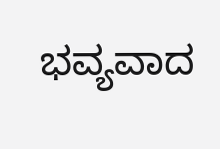ಭವ್ಯವಾದ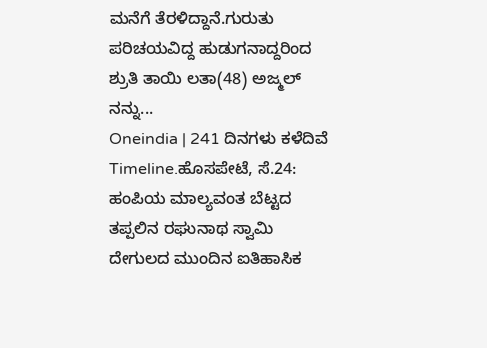ಮನೆಗೆ ತೆರಳಿದ್ದಾನೆ.ಗುರುತು ಪರಿಚಯವಿದ್ದ ಹುಡುಗನಾದ್ದರಿಂದ ಶ್ರುತಿ ತಾಯಿ ಲತಾ(48) ಅಜ್ಮಲ್ ನನ್ನು...
Oneindia | 241 ದಿನಗಳು ಕಳೆದಿವೆ
Timeline.ಹೊಸಪೇಟೆ, ಸೆ.24: ಹಂಪಿಯ ಮಾಲ್ಯವಂತ ಬೆಟ್ಟದ ತಪ್ಪಲಿನ ರಘುನಾಥ ಸ್ವಾಮಿ ದೇಗುಲದ ಮುಂದಿನ ಐತಿಹಾಸಿಕ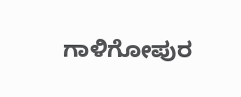ಗಾಳಿಗೋಪುರ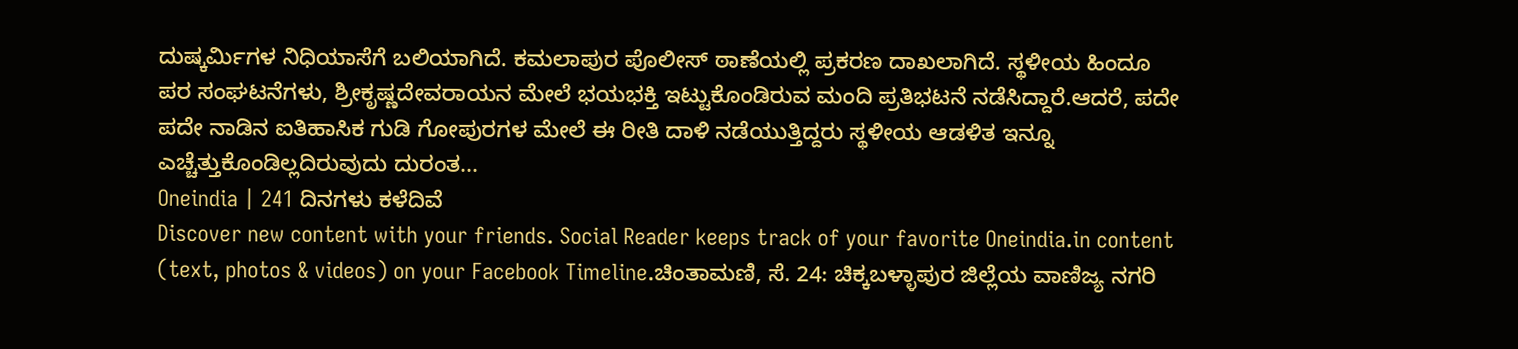ದುಷ್ಕರ್ಮಿಗಳ ನಿಧಿಯಾಸೆಗೆ ಬಲಿಯಾಗಿದೆ. ಕಮಲಾಪುರ ಪೊಲೀಸ್ ಠಾಣೆಯಲ್ಲಿ ಪ್ರಕರಣ ದಾಖಲಾಗಿದೆ. ಸ್ಥಳೀಯ ಹಿಂದೂ ಪರ ಸಂಘಟನೆಗಳು, ಶ್ರೀಕೃಷ್ಣದೇವರಾಯನ ಮೇಲೆ ಭಯಭಕ್ತಿ ಇಟ್ಟುಕೊಂಡಿರುವ ಮಂದಿ ಪ್ರತಿಭಟನೆ ನಡೆಸಿದ್ದಾರೆ.ಆದರೆ, ಪದೇ ಪದೇ ನಾಡಿನ ಐತಿಹಾಸಿಕ ಗುಡಿ ಗೋಪುರಗಳ ಮೇಲೆ ಈ ರೀತಿ ದಾಳಿ ನಡೆಯುತ್ತಿದ್ದರು ಸ್ಥಳೀಯ ಆಡಳಿತ ಇನ್ನೂ ಎಚ್ಚೆತ್ತುಕೊಂಡಿಲ್ಲದಿರುವುದು ದುರಂತ...
Oneindia | 241 ದಿನಗಳು ಕಳೆದಿವೆ
Discover new content with your friends. Social Reader keeps track of your favorite Oneindia.in content (text, photos & videos) on your Facebook Timeline.ಚಿಂತಾಮಣಿ, ಸೆ. 24: ಚಿಕ್ಕಬಳ್ಳಾಪುರ ಜಿಲ್ಲೆಯ ವಾಣಿಜ್ಯ ನಗರಿ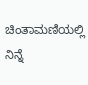ಚಿಂತಾಮಣಿಯಲ್ಲಿ ನಿನ್ನೆ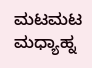ಮಟಮಟ ಮಧ್ಯಾಹ್ನ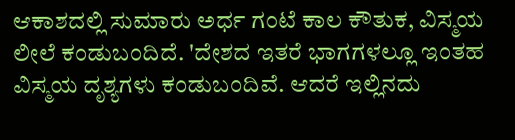ಆಕಾಶದಲ್ಲಿ ಸುಮಾರು ಅರ್ಧ ಗಂಟೆ ಕಾಲ ಕೌತುಕ, ವಿಸ್ಮಯ ಲೀಲೆ ಕಂಡುಬಂದಿದೆ. 'ದೇಶದ ಇತರೆ ಭಾಗಗಳಲ್ಲೂ ಇಂತಹ ವಿಸ್ಮಯ ದೃಶ್ಯಗಳು ಕಂಡುಬಂದಿವೆ. ಆದರೆ ಇಲ್ಲಿನದು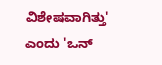ವಿಶೇಷವಾಗಿತ್ತು' ಎಂದು 'ಒನ್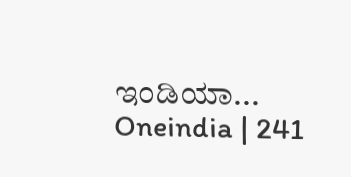ಇಂಡಿಯಾ...
Oneindia | 241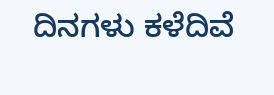ದಿನಗಳು ಕಳೆದಿವೆ